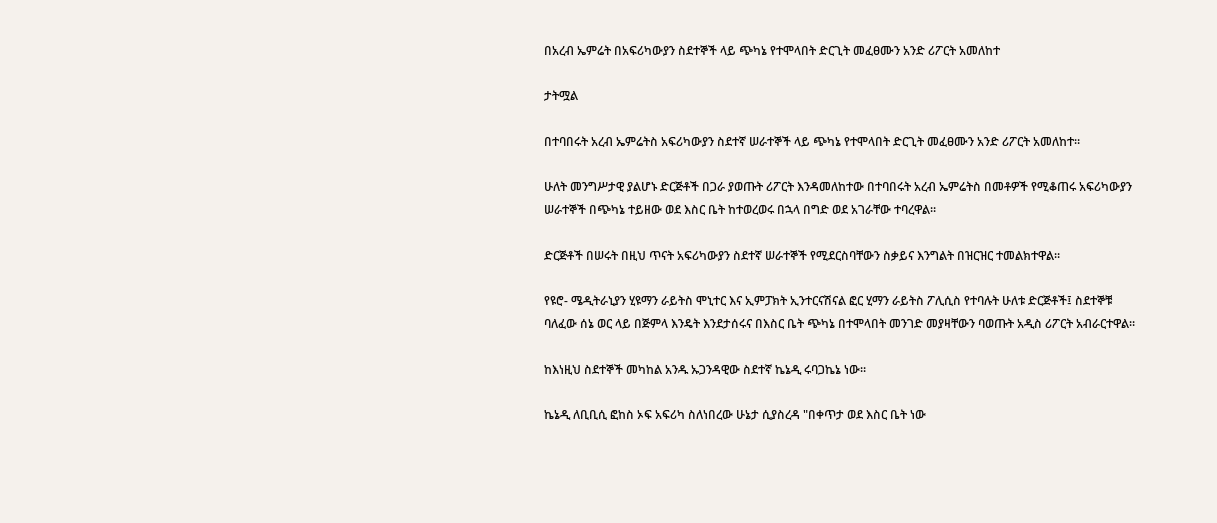በአረብ ኤምሬት በአፍሪካውያን ስደተኞች ላይ ጭካኔ የተሞላበት ድርጊት መፈፀሙን አንድ ሪፖርት አመለከተ

ታትሟል

በተባበሩት አረብ ኤምሬትስ አፍሪካውያን ስደተኛ ሠራተኞች ላይ ጭካኔ የተሞላበት ድርጊት መፈፀሙን አንድ ሪፖርት አመለከተ።

ሁለት መንግሥታዊ ያልሆኑ ድርጅቶች በጋራ ያወጡት ሪፖርት እንዳመለከተው በተባበሩት አረብ ኤምሬትስ በመቶዎች የሚቆጠሩ አፍሪካውያን ሠራተኞች በጭካኔ ተይዘው ወደ እስር ቤት ከተወረወሩ በኋላ በግድ ወደ አገራቸው ተባረዋል።

ድርጅቶች በሠሩት በዚህ ጥናት አፍሪካውያን ስደተኛ ሠራተኞች የሚደርስባቸውን ስቃይና እንግልት በዝርዝር ተመልክተዋል።

የዩሮ- ሜዲትራኒያን ሂዩማን ራይትስ ሞኒተር እና ኢምፓክት ኢንተርናሽናል ፎር ሂማን ራይትስ ፖሊሲስ የተባሉት ሁለቱ ድርጅቶች፤ ስደተኞቹ ባለፈው ሰኔ ወር ላይ በጅምላ እንዴት እንደታሰሩና በእስር ቤት ጭካኔ በተሞላበት መንገድ መያዛቸውን ባወጡት አዲስ ሪፖርት አብራርተዋል።

ከእነዚህ ስደተኞች መካከል አንዱ ኡጋንዳዊው ስደተኛ ኬኔዲ ሩባጋኬኔ ነው።

ኬኔዲ ለቢቢሲ ፎከስ ኦፍ አፍሪካ ስለነበረው ሁኔታ ሲያስረዳ "በቀጥታ ወደ እስር ቤት ነው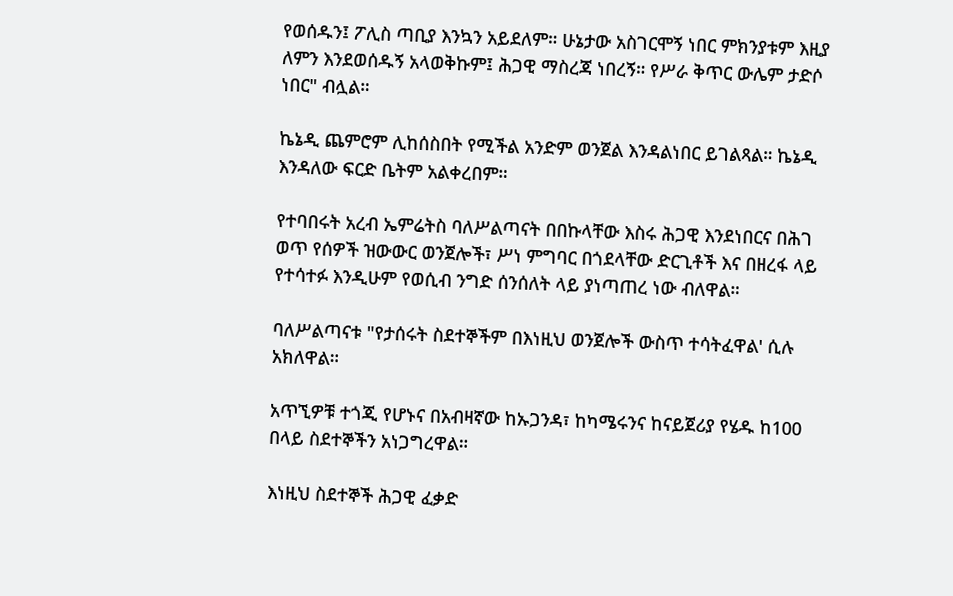የወሰዱን፤ ፖሊስ ጣቢያ እንኳን አይደለም። ሁኔታው አስገርሞኝ ነበር ምክንያቱም እዚያ ለምን እንደወሰዱኝ አላወቅኩም፤ ሕጋዊ ማስረጃ ነበረኝ። የሥራ ቅጥር ውሌም ታድሶ ነበር" ብሏል።

ኬኔዲ ጨምሮም ሊከሰስበት የሚችል አንድም ወንጀል እንዳልነበር ይገልጻል። ኬኔዲ እንዳለው ፍርድ ቤትም አልቀረበም።

የተባበሩት አረብ ኤምሬትስ ባለሥልጣናት በበኩላቸው እስሩ ሕጋዊ እንደነበርና በሕገ ወጥ የሰዎች ዝውውር ወንጀሎች፣ ሥነ ምግባር በጎደላቸው ድርጊቶች እና በዘረፋ ላይ የተሳተፉ እንዲሁም የወሲብ ንግድ ሰንሰለት ላይ ያነጣጠረ ነው ብለዋል።

ባለሥልጣናቱ "የታሰሩት ስደተኞችም በእነዚህ ወንጀሎች ውስጥ ተሳትፈዋል' ሲሉ አክለዋል።

አጥኚዎቹ ተጎጂ የሆኑና በአብዛኛው ከኡጋንዳ፣ ከካሜሩንና ከናይጀሪያ የሄዱ ከ100 በላይ ስደተኞችን አነጋግረዋል።

እነዚህ ስደተኞች ሕጋዊ ፈቃድ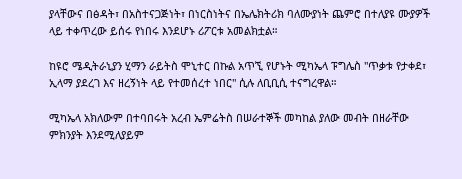ያላቸውና በፅዳት፣ በአስተናጋጅነት፣ በነርስነትና በኤሌክትሪክ ባለሙያነት ጨምሮ በተለያዩ ሙያዎች ላይ ተቀጥረው ይሰሩ የነበሩ እንደሆኑ ሪፖርቱ አመልክቷል።

ከዩሮ ሜዲትራኒያን ሂማን ራይትስ ሞኒተር በኩል አጥኚ የሆኑት ሚካኤላ ፑግሌስ "ጥቃቱ የታቀደ፣ ኢላማ ያደረገ እና ዘረኝነት ላይ የተመሰረተ ነበር" ሲሉ ለቢቢሲ ተናግረዋል።

ሚካኤላ አክለውም በተባበሩት አረብ ኤምሬትስ በሠራተኞች መካከል ያለው መብት በዘራቸው ምክንያት እንደሚለያይም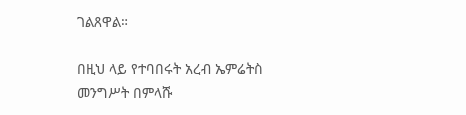ገልጸዋል።

በዚህ ላይ የተባበሩት አረብ ኤምሬትስ መንግሥት በምላሹ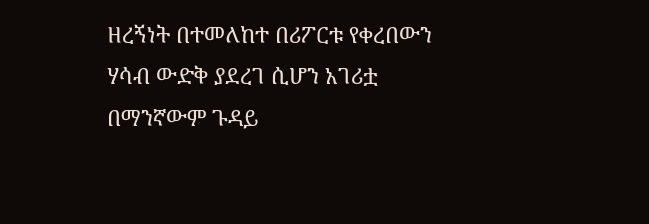ዘረኝነት በተመለከተ በሪፖርቱ የቀረበውን ሃሳብ ውድቅ ያደረገ ሲሆን አገሪቷ በማንኛውም ጉዳይ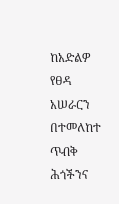ከአድልዎ የፀዳ አሠራርን በተመለከተ ጥብቅ ሕጎችንና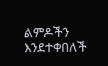ልምዶችን እንደተቀበለች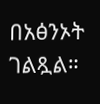በአፅንኦት ገልጿል።